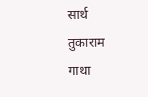सार्थ तुकाराम गाथा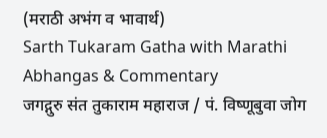(मराठी अभंग व भावार्थ)
Sarth Tukaram Gatha with Marathi Abhangas & Commentary
जगद्गुरु संत तुकाराम महाराज / पं. विष्णूबुवा जोग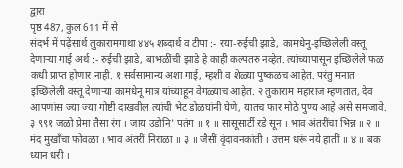द्वारा
पृष्ठ 487, कुल 611 में से
संदर्भ में पढ़ेंसार्थ तुकारामगाथा ४४५ शब्दार्थ व टीपा :- रया-रुईची झाडे, कामधेनु-इच्छिलेली वस्तू देणाऱ्या गाई अर्थ :- रुईची झाडे, बाभळींची झाडे हे काही कल्पतरु नव्हेत. त्यांच्यापासून इच्छिलेले फळ कधी प्राप्त होणार नाही. १ सर्वसामान्य अशा गाई, म्हशी व शेळ्या पुष्कळच आहेत. परंतु मनात इच्छिलेली वस्तू देणाऱ्या कामधेनू मात्र यांच्याहून वेगळ्याच आहेत. २ तुकाराम महाराज म्हणतात, देव आपणांस ज्या ज्या गोष्टी दाखवील त्यांची भेट डोळघांनी घेणे, यातच फार मोठे पुण्य आहे असे समजावे. ३ ९९१ जळो प्रेमा तैसा रंग । जाय उडोनि' पतंग ॥ १ ॥ सासूसार्टी रडे सून । भाव अंतरींचा भिन्न ॥ २ ॥ मंद मुखाँचा फोवळा । भाव अंतरीं निराळा ॥ ३ ॥ जैसीं वृंदावनकांती । उत्तम धरूं नये हातीं ॥ ४ ॥ बक ध्यान धरी ।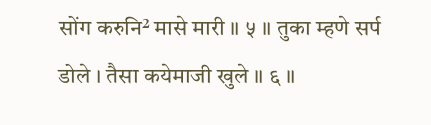सोंग करुनि² मासे मारी ॥ ५ ॥ तुका म्हणे सर्प डोले । तैसा कयेमाजी खुले ॥ ६ ॥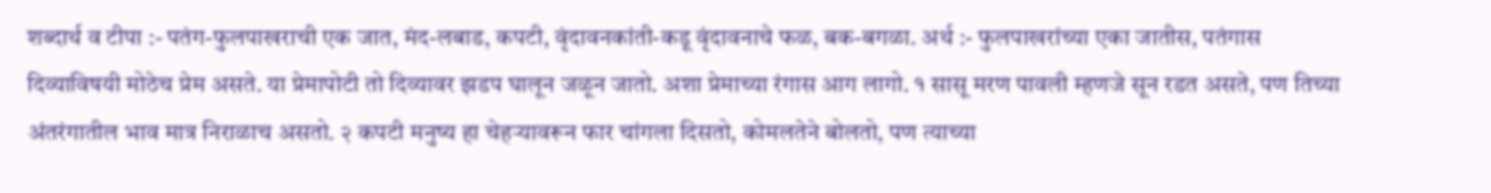शब्दार्थ व टीपा :- पतंग-फुलपाखराची एक जात, मंद-लबाड, कपटी, वृंदावनकांती-कडू वृंदावनाचे फळ, बक-बगळा. अर्थ :- फुलपाखरांच्या एका जातीस, पतंगास दिव्याविषयी मोठेच प्रेम असते. या प्रेमापोटी तो दिव्यावर झडप घालून जळून जातो. अशा प्रेमाच्या रंगास आग लागो. १ सासू मरण पावली म्हणजे सून रडत असते, पण तिच्या अंतरंगातील भाव मात्र निराळाच असतो. २ कपटी मनुष्य हा चेहऱ्यावरून फार चांगला दिसतो, कोमलतेने बोलतो, पण त्याच्या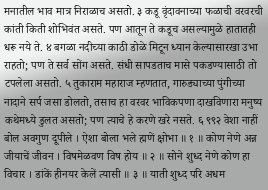मनातील भाव मात्र निराळाच असतो. ३ कडू वृंदावनाच्या फळाची वरवरची कांती किती शोभिवंत असते. पण आतून ते कडूच असल्यामुळे हातातही धरू नये ते. ४ बगळा नदीच्या काठी डोळे मिटून ध्यान केल्यासारखा उभा राहतो; पण ते सर्व सोंग असते. संधी सापडताच मासे पकडण्यासाठी तो टपलेला असतो. ५ तुकाराम महाराज म्हणतात, गारुड्याच्या पुंगीच्या नादाने सर्प जसा डोलतो, तसाच हा वरवर भाविकपणा दाखविणारा मनुष्य कथेमध्ये डुलत असतो; पण त्याचे हे करणे खरे नसते. ६ ९९२ वेशा नाहीं बोल अवगुण दूपीले । ऐशा बोला भले ह्मणें क्षोभा ॥ १ ॥ कोण नेणे अन्न जीयाचें जीवन । विषमेळवण विष होय ॥ २ ॥ सोने शुध्द नेणे कोण हा विचार । डांकें हीनयर केलें त्यासी ॥ ३ ॥ याती शुध्द परि अधम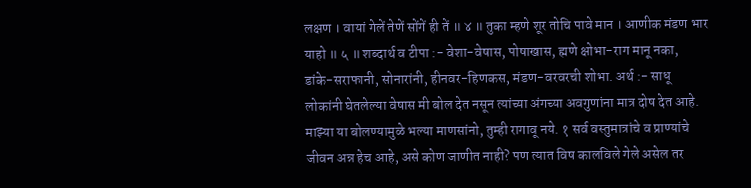लक्षण । वायां गेलें तेणें सोंगें ही तें ॥ ४ ॥ तुका म्हणे शूर तोचि पावे मान । आणीक मंडण भार याहो ॥ ५ ॥ शब्दार्थ व टीपा :- वेशा-वेषास, पोषाखास, ह्मणे क्षोभा-राग मानू नका, डांके-सराफानी, सोनारांनी, हीनवर-हिणकस, मंडण-वरवरची शोभा. अर्थ :- साधू लोकांनी घेतलेल्या वेषास मी बोल देत नसून त्यांच्या अंगच्या अवगुणांना मात्र दोष देत आहे. माझ्या या बोलण्यामुळे भल्या माणसांनो, तुम्ही रागावू नये. १ सर्व वस्तुमात्रांचे व प्राण्यांचे जीवन अन्न हेच आहे, असे कोण जाणीत नाही? पण त्यात विष कालविले गेले असेल तर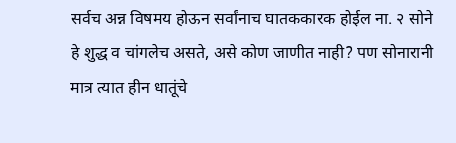सर्वच अन्न विषमय होऊन सर्वांनाच घातककारक होईल ना. २ सोने हे शुद्ध व चांगलेच असते, असे कोण जाणीत नाही? पण सोनारानी मात्र त्यात हीन धातूंचे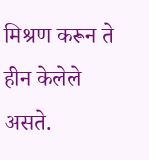मिश्रण करून ते हीन केलेले असते.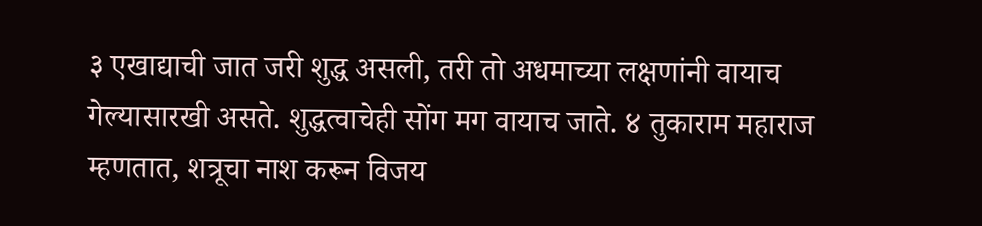३ एखाद्याची जात जरी शुद्ध असली, तरी तो अधमाच्या लक्षणांनी वायाच गेल्यासारखी असते. शुद्धत्वाचेही सोंग मग वायाच जाते. ४ तुकाराम महाराज म्हणतात, शत्रूचा नाश करून विजय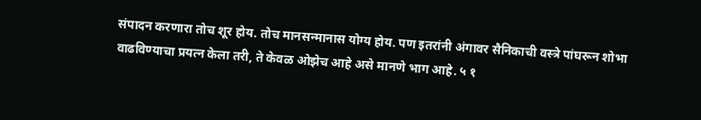संपादन करणारा तोच शूर होय. तोच मानसन्मानास योग्य होय. पण इतरांनी अंगावर सैनिकाची वस्त्रे पांघरून शोभा वाढविण्याचा प्रयत्न केला तरी, ते केवळ ओझेच आहे असे मानणे भाग आहे. ५ १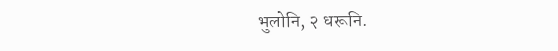भुलोनि, २ धरूनि.